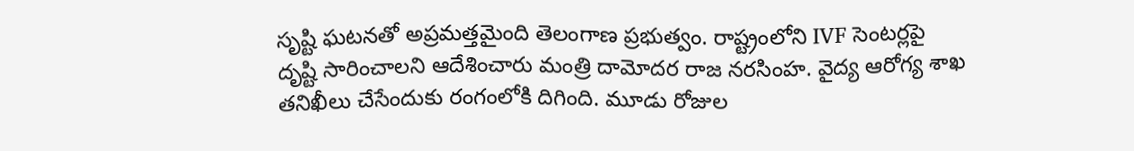సృష్టి ఘటనతో అప్రమత్తమైంది తెలంగాణ ప్రభుత్వం. రాష్ట్రంలోని IVF సెంటర్లపై దృష్టి సారించాలని ఆదేశించారు మంత్రి దామోదర రాజ నరసింహ. వైద్య ఆరోగ్య శాఖ తనిఖీలు చేసేందుకు రంగంలోకి దిగింది. మూడు రోజుల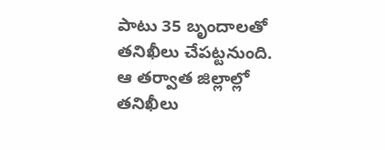పాటు 35 బృందాలతో తనిఖీలు చేపట్టనుంది. ఆ తర్వాత జిల్లాల్లో తనిఖీలు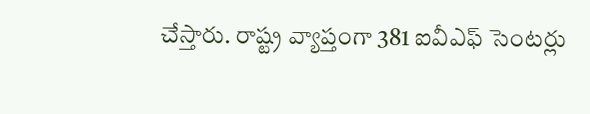చేస్తారు. రాష్ట్ర వ్యాప్తంగా 381 ఐవీఎఫ్ సెంటర్లు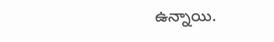ఉన్నాయి.